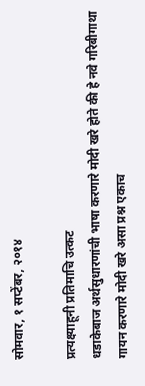सोमवार, १ सप्टेंबर, २०१४

प्रत्यक्ष्याहूनी प्रतिमाचि उत्कट
धडाकेबाज अर्थसुधारणांची भाषा करणारे मोदी खरे होते की हे नवे गरिबीगाथा गायन करणारे मोदी खरे असा प्रश्न एकाच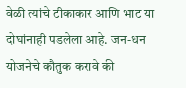वेळी त्यांचे टीकाकार आणि भाट या दोघांनाही पडलेला आहे. जन-धन योजनेचे कौतुक करावे की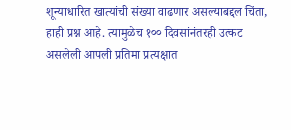शून्याधारित खात्यांची संख्या वाढणार असल्याबद्दल चिंता, हाही प्रश्न आहे. त्यामुळेच १०० दिवसांनंतरही उत्कट असलेली आपली प्रतिमा प्रत्यक्षात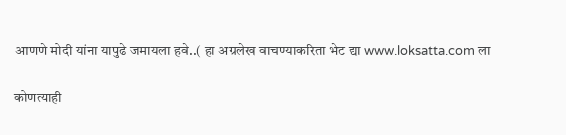आणणे मोदी यांना यापुढे जमायला हवे..( हा अग्रलेख वाचण्याकरिता भेट द्या www.loksatta.com ला

कोणत्याही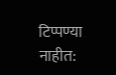टिप्पण्‍या नाहीत: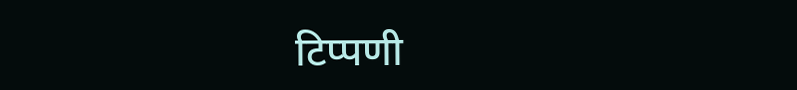टिप्पणी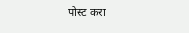पोस्ट करा